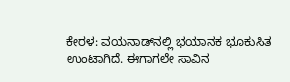ಕೇರಳ: ವಯನಾಡ್‌ನಲ್ಲಿ ಭಯಾನಕ ಭೂಕುಸಿತ ಉಂಟಾಗಿದೆ. ಈಗಾಗಲೇ ಸಾವಿನ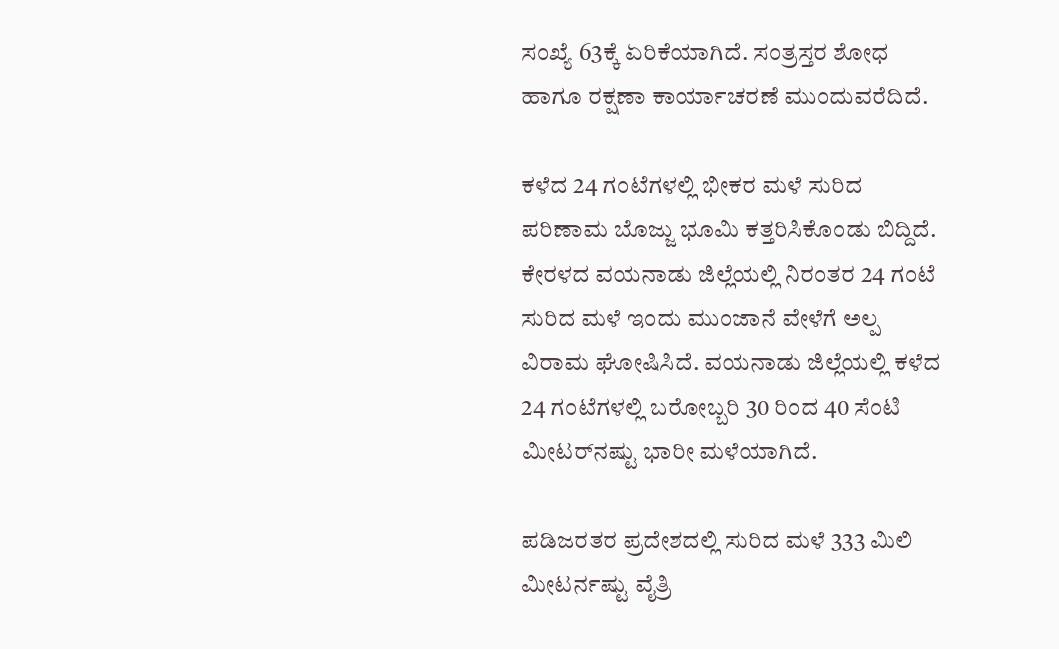ಸಂಖ್ಯೆ 63ಕ್ಕೆ ಏರಿಕೆಯಾಗಿದೆ. ಸಂತ್ರಸ್ತರ ಶೋಧ ಹಾಗೂ ರಕ್ಷಣಾ ಕಾರ್ಯಾಚರಣೆ ಮುಂದುವರೆದಿದೆ.

ಕಳೆದ 24 ಗಂಟೆಗಳಲ್ಲಿ ಭೀಕರ ಮಳೆ ಸುರಿದ ಪರಿಣಾಮ ಬೊಜ್ಜು ಭೂಮಿ ಕತ್ತರಿಸಿಕೊಂಡು ಬಿದ್ದಿದೆ. ಕೇರಳದ ವಯನಾಡು ಜಿಲ್ಲೆಯಲ್ಲಿ ನಿರಂತರ 24 ಗಂಟೆ ಸುರಿದ ಮಳೆ ಇಂದು ಮುಂಜಾನೆ ವೇಳೆಗೆ ಅಲ್ಪ ವಿರಾಮ ಘೋಷಿಸಿದೆ. ವಯನಾಡು ಜಿಲ್ಲೆಯಲ್ಲಿ ಕಳೆದ 24 ಗಂಟೆಗಳಲ್ಲಿ ಬರೋಬ್ಬರಿ 30 ರಿಂದ 40 ಸೆಂಟಿ ಮೀಟರ್‌ನಷ್ಟು ಭಾರೀ ಮಳೆಯಾಗಿದೆ.

ಪಡಿಜರತರ ಪ್ರದೇಶದಲ್ಲಿ ಸುರಿದ ಮಳೆ 333 ಮಿಲಿ ಮೀಟರ್ನಷ್ಟು ವೈತ್ರಿ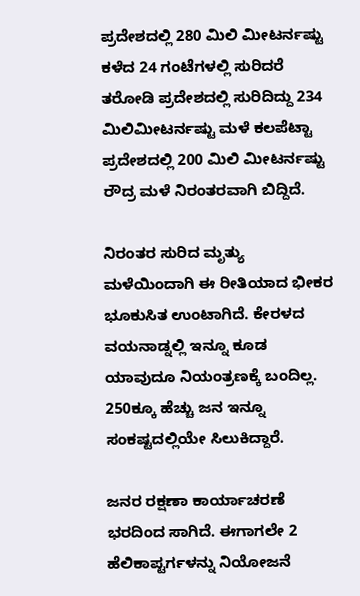ಪ್ರದೇಶದಲ್ಲಿ 280 ಮಿಲಿ ಮೀಟರ್ನಷ್ಟು ಕಳೆದ 24 ಗಂಟೆಗಳಲ್ಲಿ ಸುರಿದರೆ ತರೋಡಿ ಪ್ರದೇಶದಲ್ಲಿ ಸುರಿದಿದ್ದು 234 ಮಿಲಿಮೀಟರ್ನಷ್ಟು ಮಳೆ ಕಲಪೆಟ್ಟಾ ಪ್ರದೇಶದಲ್ಲಿ 200 ಮಿಲಿ ಮೀಟರ್ನಷ್ಟು ರೌದ್ರ ಮಳೆ ನಿರಂತರವಾಗಿ ಬಿದ್ದಿದೆ.

ನಿರಂತರ ಸುರಿದ ಮೃತ್ಯು ಮಳೆಯಿಂದಾಗಿ ಈ ರೀತಿಯಾದ ಭೀಕರ ಭೂಕುಸಿತ ಉಂಟಾಗಿದೆ. ಕೇರಳದ ವಯನಾಡ್ನಲ್ಲಿ ಇನ್ನೂ ಕೂಡ ಯಾವುದೂ ನಿಯಂತ್ರಣಕ್ಕೆ ಬಂದಿಲ್ಲ. 250ಕ್ಕೂ ಹೆಚ್ಚು ಜನ ಇನ್ನೂ ಸಂಕಷ್ಟದಲ್ಲಿಯೇ ಸಿಲುಕಿದ್ದಾರೆ.

ಜನರ ರಕ್ಷಣಾ ಕಾರ್ಯಾಚರಣೆ ಭರದಿಂದ ಸಾಗಿದೆ. ಈಗಾಗಲೇ 2 ಹೆಲಿಕಾಪ್ಟರ್ಗಳನ್ನು ನಿಯೋಜನೆ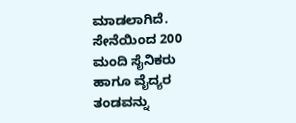ಮಾಡಲಾಗಿದೆ. ಸೇನೆಯಿಂದ 200 ಮಂದಿ ಸೈನಿಕರು ಹಾಗೂ ವೈದ್ಯರ ತಂಡವನ್ನು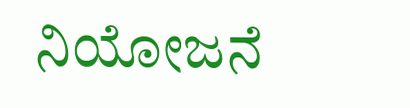ನಿಯೋಜನೆ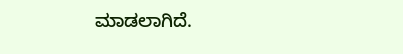ಮಾಡಲಾಗಿದೆ.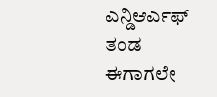ಎನ್ಡಿಆರ್ಎಫ್ ತಂಡ ಈಗಾಗಲೇ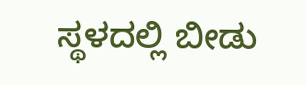ಸ್ಥಳದಲ್ಲಿ ಬೀಡು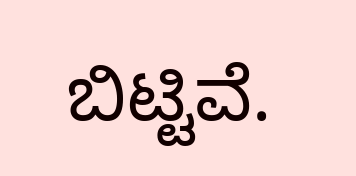ಬಿಟ್ಟಿವೆ.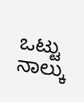ಒಟ್ಟು ನಾಲ್ಕು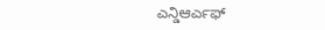ಎನ್ಡಿಆರ್ಎಫ್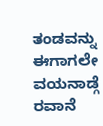ತಂಡವನ್ನು ಈಗಾಗಲೇ ವಯನಾಡ್ಗೆ ರವಾನೆ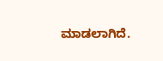ಮಾಡಲಾಗಿದೆ.